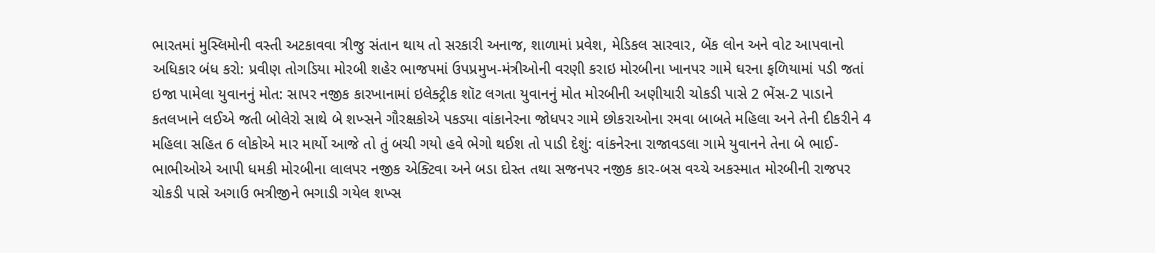ભારતમાં મુસ્લિમોની વસ્તી અટકાવવા ત્રીજુ સંતાન થાય તો સરકારી અનાજ, શાળામાં પ્રવેશ, મેડિકલ સારવાર, બેંક લોન અને વોટ આપવાનો અધિકાર બંધ કરો: પ્રવીણ તોગડિયા મોરબી શહેર ભાજપમાં ઉપપ્રમુખ-મંત્રીઓની વરણી કરાઇ મોરબીના ખાનપર ગામે ઘરના ફળિયામાં પડી જતાં ઇજા પામેલા યુવાનનું મોત: સાપર નજીક કારખાનામાં ઇલેક્ટ્રીક શૉટ લગતા યુવાનનું મોત મોરબીની અણીયારી ચોકડી પાસે 2 ભેંસ-2 પાડાને કતલખાને લઈએ જતી બોલેરો સાથે બે શખ્સને ગૌરક્ષકોએ પકડ્યા વાંકાનેરના જોધપર ગામે છોકરાઓના રમવા બાબતે મહિલા અને તેની દીકરીને 4 મહિલા સહિત 6 લોકોએ માર માર્યો આજે તો તું બચી ગયો હવે ભેગો થઈશ તો પાડી દેશું: વાંકનેરના રાજાવડલા ગામે યુવાનને તેના બે ભાઈ-ભાભીઓએ આપી ધમકી મોરબીના લાલપર નજીક એક્ટિવા અને બડા દોસ્ત તથા સજનપર નજીક કાર-બસ વચ્ચે અકસ્માત મોરબીની રાજપર ચોકડી પાસે અગાઉ ભત્રીજીને ભગાડી ગયેલ શખ્સ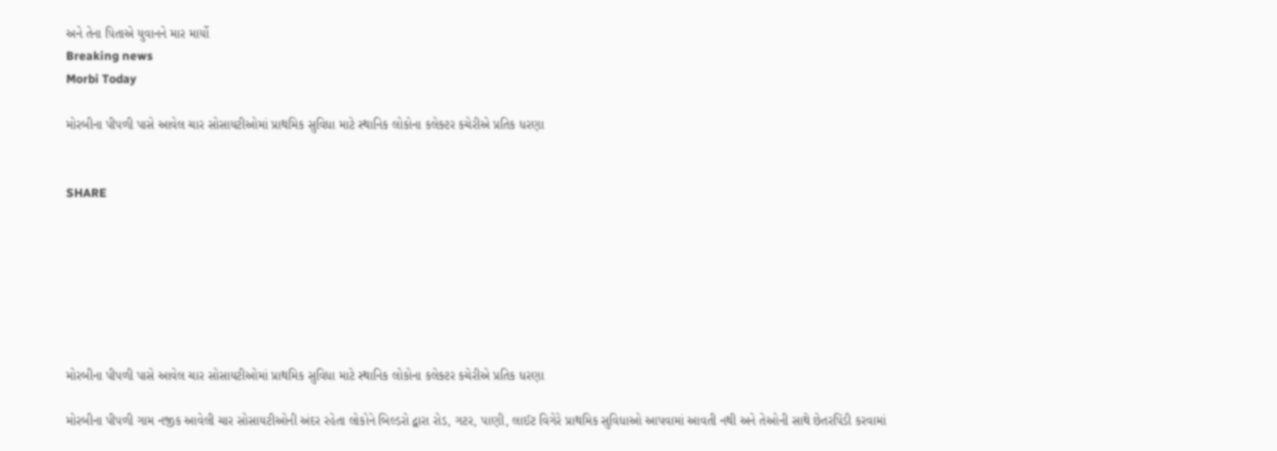અને તેના પિતાએ યુવાનને માર માર્યો
Breaking news
Morbi Today

મોરબીના પીપળી પાસે આવેલ ચાર સોસાયટીઓમાં પ્રાથમિક સુવિધા માટે સ્થાનિક લોકોના કલેક્ટર કચેરીએ પ્રતિક ધરણા


SHARE







મોરબીના પીપળી પાસે આવેલ ચાર સોસાયટીઓમાં પ્રાથમિક સુવિધા માટે સ્થાનિક લોકોના કલેક્ટર કચેરીએ પ્રતિક ધરણા

મોરબીના પીપળી ગામ નજીક આવેલી ચાર સોસાયટીઓની અંદર રહેતા લોકોને બિલ્ડરો દ્વારા રોડ, ગટર, પાણી, લાઈટ વિગેરે પ્રાથમિક સુવિધાઓ આપવામાં આવતી નથી અને તેઓની સાથે છેતરપિંડી કરવામાં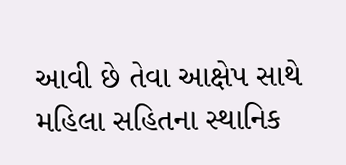આવી છે તેવા આક્ષેપ સાથે મહિલા સહિતના સ્થાનિક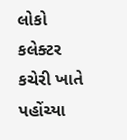લોકો કલેક્ટર કચેરી ખાતે પહોંચ્યા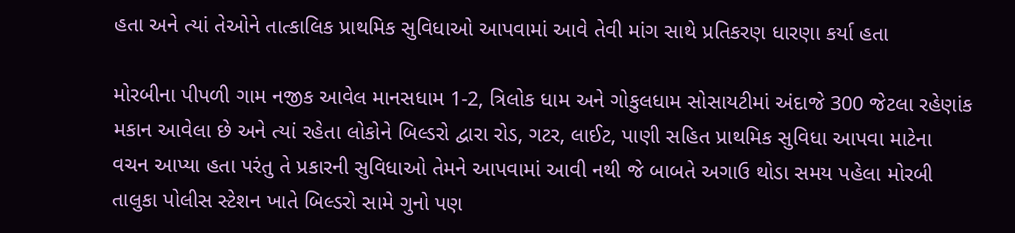હતા અને ત્યાં તેઓને તાત્કાલિક પ્રાથમિક સુવિધાઓ આપવામાં આવે તેવી માંગ સાથે પ્રતિકરણ ધારણા કર્યા હતા

મોરબીના પીપળી ગામ નજીક આવેલ માનસધામ 1-2, ત્રિલોક ધામ અને ગોકુલધામ સોસાયટીમાં અંદાજે 300 જેટલા રહેણાંક મકાન આવેલા છે અને ત્યાં રહેતા લોકોને બિલ્ડરો દ્વારા રોડ, ગટર, લાઈટ, પાણી સહિત પ્રાથમિક સુવિધા આપવા માટેના વચન આપ્યા હતા પરંતુ તે પ્રકારની સુવિધાઓ તેમને આપવામાં આવી નથી જે બાબતે અગાઉ થોડા સમય પહેલા મોરબી તાલુકા પોલીસ સ્ટેશન ખાતે બિલ્ડરો સામે ગુનો પણ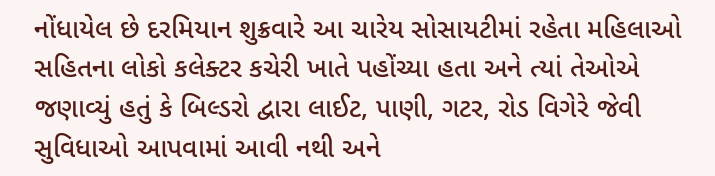નોંધાયેલ છે દરમિયાન શુક્રવારે આ ચારેય સોસાયટીમાં રહેતા મહિલાઓ સહિતના લોકો કલેક્ટર કચેરી ખાતે પહોંચ્યા હતા અને ત્યાં તેઓએ જણાવ્યું હતું કે બિલ્ડરો દ્વારા લાઈટ, પાણી, ગટર, રોડ વિગેરે જેવી સુવિધાઓ આપવામાં આવી નથી અને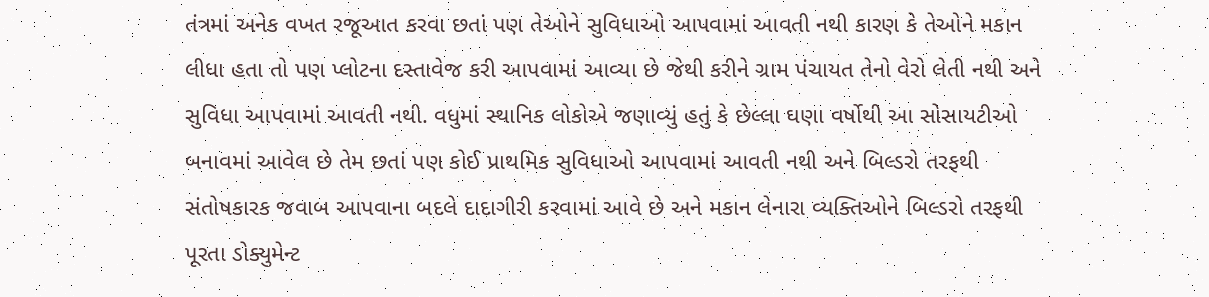તંત્રમાં અનેક વખત રજૂઆત કરવા છતાં પણ તેઓને સુવિધાઓ આપવામાં આવતી નથી કારણ કે તેઓને મકાન લીધા હતા તો પણ પ્લોટના દસ્તાવેજ કરી આપવામાં આવ્યા છે જેથી કરીને ગ્રામ પંચાયત તેનો વેરો લેતી નથી અને સુવિધા આપવામાં આવતી નથી. વધુમાં સ્થાનિક લોકોએ જણાવ્યું હતું કે છેલ્લા ઘણા વર્ષોથી આ સોસાયટીઓ બનાવમાં આવેલ છે તેમ છતાં પણ કોઈ પ્રાથમિક સુવિધાઓ આપવામાં આવતી નથી અને બિલ્ડરો તરફથી સંતોષકારક જવાબ આપવાના બદલે દાદાગીરી કરવામાં આવે છે અને મકાન લેનારા વ્યક્તિઓને બિલ્ડરો તરફથી પૂરતા ડોક્યુમેન્ટ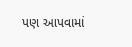પણ આપવામાં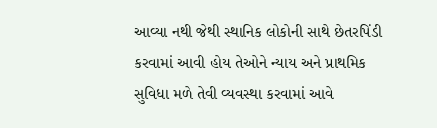આવ્યા નથી જેથી સ્થાનિક લોકોની સાથે છેતરપિંડી કરવામાં આવી હોય તેઓને ન્યાય અને પ્રાથમિક સુવિધા મળે તેવી વ્યવસ્થા કરવામાં આવે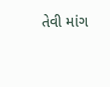તેવી માંગ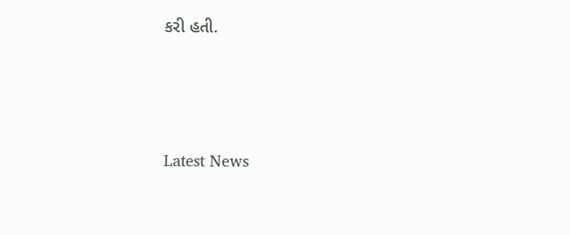કરી હતી.






Latest News